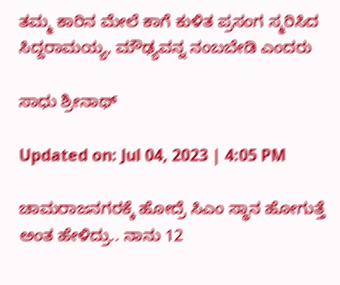ತಮ್ಮ ಕಾರಿನ ಮೇಲೆ ಕಾಗೆ ಕುಳಿತ ಪ್ರಸಂಗ ಸ್ಮರಿಸಿದ ಸಿದ್ದರಾಮಯ್ಯ, ಮೌಢ್ಯವನ್ನ ನಂಬಬೇಡಿ ಎಂದರು

ಸಾಧು ಶ್ರೀನಾಥ್

Updated on: Jul 04, 2023 | 4:05 PM

ಚಾಮರಾಜನಗರಕ್ಕೆ ಹೋದ್ರೆ ಸಿಎಂ ಸ್ಥಾನ ಹೋಗುತ್ತೆ ಅಂತ ಹೇಳಿದ್ರು.. ನಾನು 12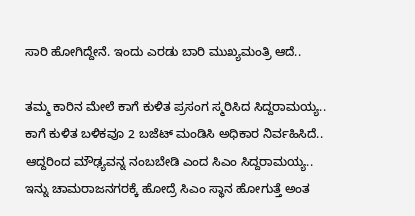ಸಾರಿ ಹೋಗಿದ್ದೇನೆ. ಇಂದು ಎರಡು ಬಾರಿ ಮುಖ್ಯಮಂತ್ರಿ ಆದೆ..

ತಮ್ಮ ಕಾರಿನ ಮೇಲೆ ಕಾಗೆ ಕುಳಿತ ಪ್ರಸಂಗ ಸ್ಮರಿಸಿದ ಸಿದ್ದರಾಮಯ್ಯ.. ಕಾಗೆ ಕುಳಿತ ಬಳಿಕವೂ 2 ಬಜೆಟ್ ಮಂಡಿಸಿ ಅಧಿಕಾರ ನಿರ್ವಹಿಸಿದೆ.. ಆದ್ದರಿಂದ ಮೌಢ್ಯವನ್ನ ನಂಬಬೇಡಿ ಎಂದ ಸಿಎಂ ಸಿದ್ದರಾಮಯ್ಯ.. ಇನ್ನು ಚಾಮರಾಜನಗರಕ್ಕೆ ಹೋದ್ರೆ ಸಿಎಂ ಸ್ಥಾನ ಹೋಗುತ್ತೆ ಅಂತ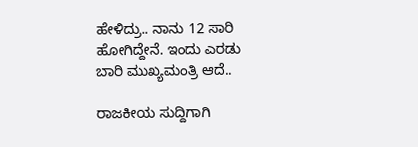ಹೇಳಿದ್ರು.. ನಾನು 12 ಸಾರಿ ಹೋಗಿದ್ದೇನೆ. ಇಂದು ಎರಡು ಬಾರಿ ಮುಖ್ಯಮಂತ್ರಿ ಆದೆ..

ರಾಜಕೀಯ ಸುದ್ದಿಗಾಗಿ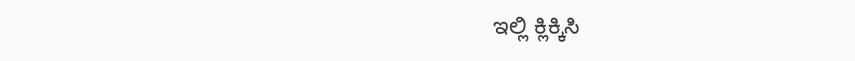ಇಲ್ಲಿ ಕ್ಲಿಕ್ಕಿಸಿ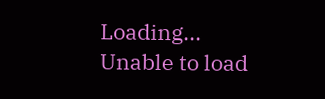Loading...
Unable to load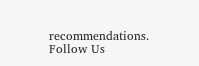recommendations.
Follow Us